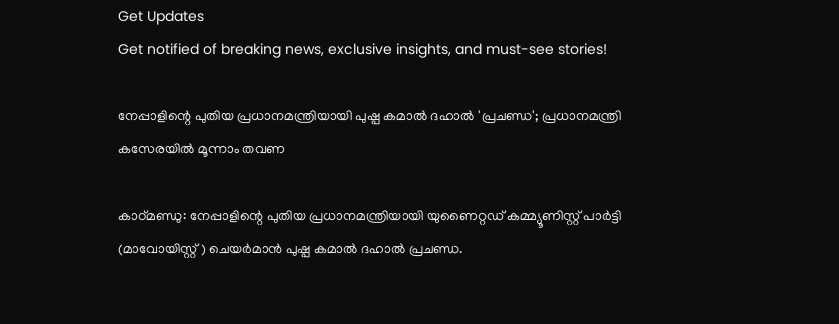Get Updates
Get notified of breaking news, exclusive insights, and must-see stories!

നേപ്പാളിന്റെ പുതിയ പ്രധാനമന്ത്രിയായി പുഷ്പ കമാല്‍ ദഹാല്‍ 'പ്രചണ്ഡ'; പ്രധാനമന്ത്രി കസേരയിൽ മൂന്നാം തവണ

കാഠ്മണ്ഡു: നേപ്പാളിന്റെ പുതിയ പ്രധാനമന്ത്രിയായി യുണൈറ്റഡ് കമ്മ്യൂണിസ്റ്റ് പാര്‍ട്ടി (മാവോയിസ്റ്റ് ) ചെയര്‍മാന്‍ പുഷ്പ കമാല്‍ ദഹാല്‍ പ്രചണ്ഡ.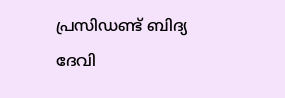പ്രസിഡണ്ട് ബിദ്യ ദേവി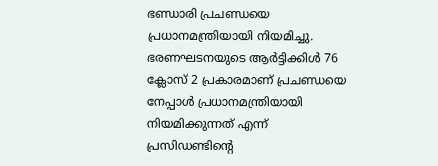ഭണ്ഡാരി പ്രചണ്ഡയെ പ്രധാനമന്ത്രിയായി നിയമിച്ചു. ഭരണഘടനയുടെ ആര്‍ട്ടിക്കിള്‍ 76 ക്ലോസ് 2 പ്രകാരമാണ് പ്രചണ്ഡയെ നേപ്പാള്‍ പ്രധാനമന്ത്രിയായി നിയമിക്കുന്നത് എന്ന് പ്രസിഡണ്ടിന്റെ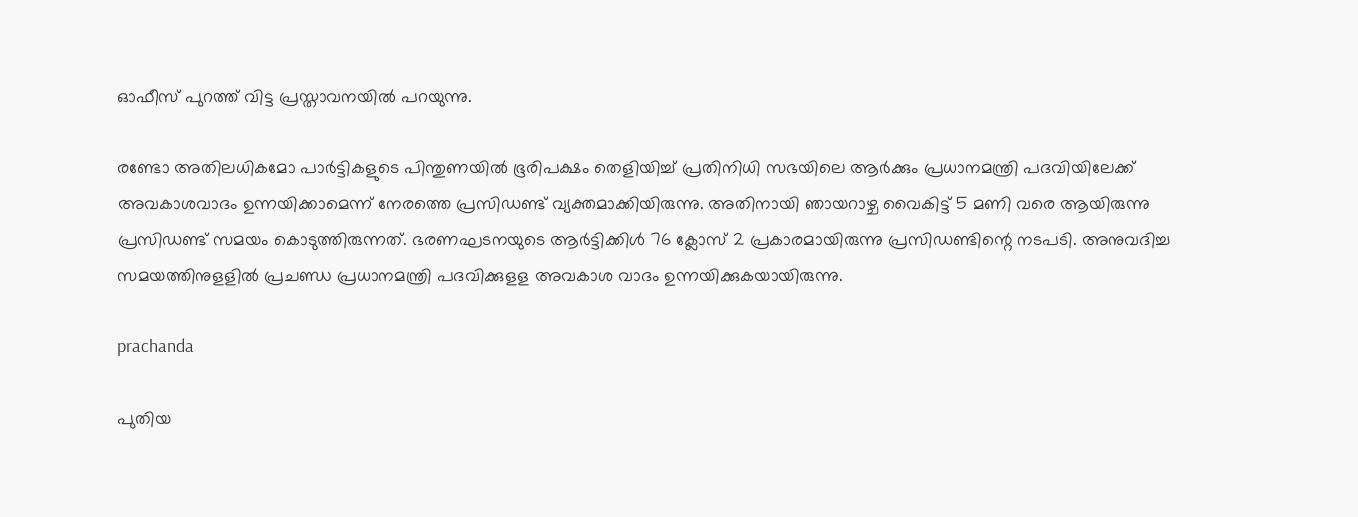ഓഫീസ് പുറത്ത് വിട്ട പ്രസ്താവനയില്‍ പറയുന്നു.

രണ്ടോ അതിലധികമോ പാര്‍ട്ടികളുടെ പിന്തുണയില്‍ ഭൂരിപക്ഷം തെളിയിച്ച് പ്രതിനിധി സഭയിലെ ആര്‍ക്കും പ്രധാനമന്ത്രി പദവിയിലേക്ക് അവകാശവാദം ഉന്നയിക്കാമെന്ന് നേരത്തെ പ്രസിഡണ്ട് വ്യക്തമാക്കിയിരുന്നു. അതിനായി ഞായറാഴ്ച വൈകിട്ട് 5 മണി വരെ ആയിരുന്നു പ്രസിഡണ്ട് സമയം കൊടുത്തിരുന്നത്. ഭരണഘടനയുടെ ആര്‍ട്ടിക്കിള്‍ 76 ക്ലോസ് 2 പ്രകാരമായിരുന്നു പ്രസിഡണ്ടിന്റെ നടപടി. അനുവദിച്ച സമയത്തിനുളളില്‍ പ്രചണ്ഡ പ്രധാനമന്ത്രി പദവിക്കുളള അവകാശ വാദം ഉന്നയിക്കുകയായിരുന്നു.

prachanda

പുതിയ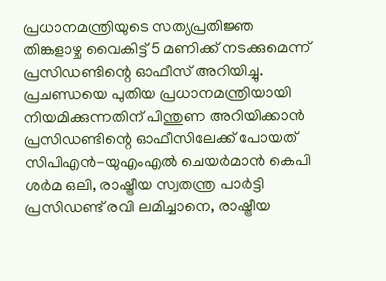പ്രധാനമന്ത്രിയുടെ സത്യപ്രതിജ്ഞ തിങ്കളാഴ്ച വൈകിട്ട് 5 മണിക്ക് നടക്കുമെന്ന് പ്രസിഡണ്ടിന്റെ ഓഫീസ് അറിയിച്ചു. പ്രചണ്ഡയെ പുതിയ പ്രധാനമന്ത്രിയായി നിയമിക്കുന്നതിന് പിന്തുണ അറിയിക്കാന്‍ പ്രസിഡണ്ടിന്റെ ഓഫീസിലേക്ക് പോയത് സിപിഎന്‍-യുഎംഎല്‍ ചെയര്‍മാന്‍ കെപി ശര്‍മ ഒലി, രാഷ്ട്രീയ സ്വതന്ത്ര പാര്‍ട്ടി പ്രസിഡണ്ട് രവി ലമിച്ചാനെ, രാഷ്ട്രീയ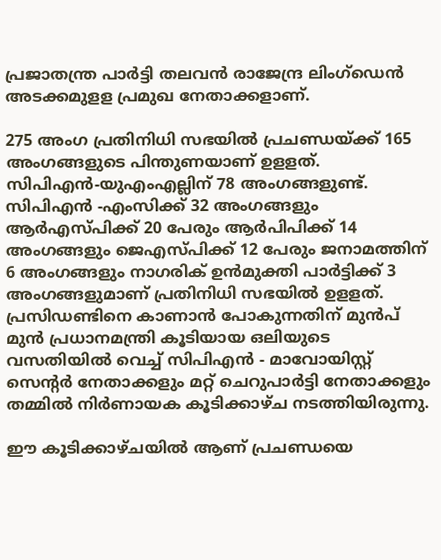പ്രജാതന്ത്ര പാര്‍ട്ടി തലവന്‍ രാജേന്ദ്ര ലിംഗ്‌ഡെന്‍ അടക്കമുളള പ്രമുഖ നേതാക്കളാണ്.

275 അംഗ പ്രതിനിധി സഭയില്‍ പ്രചണ്ഡയ്ക്ക് 165 അംഗങ്ങളുടെ പിന്തുണയാണ് ഉളളത്. സിപിഎന്‍-യുഎംഎല്ലിന് 78 അംഗങ്ങളുണ്ട്. സിപിഎന്‍ -എംസിക്ക് 32 അംഗങ്ങളും ആര്‍എസ്പിക്ക് 20 പേരും ആര്‍പിപിക്ക് 14 അംഗങ്ങളും ജെഎസ്പിക്ക് 12 പേരും ജനാമത്തിന് 6 അംഗങ്ങളും നാഗരിക് ഉന്‍മുക്തി പാര്‍ട്ടിക്ക് 3 അംഗങ്ങളുമാണ് പ്രതിനിധി സഭയില്‍ ഉളളത്. പ്രസിഡണ്ടിനെ കാണാന്‍ പോകുന്നതിന് മുന്‍പ് മുന്‍ പ്രധാനമന്ത്രി കൂടിയായ ഒലിയുടെ വസതിയില്‍ വെച്ച് സിപിഎന്‍ - മാവോയിസ്റ്റ് സെന്റര്‍ നേതാക്കളും മറ്റ് ചെറുപാര്‍ട്ടി നേതാക്കളും തമ്മില്‍ നിര്‍ണായക കൂടിക്കാഴ്ച നടത്തിയിരുന്നു.

ഈ കൂടിക്കാഴ്ചയില്‍ ആണ് പ്രചണ്ഡയെ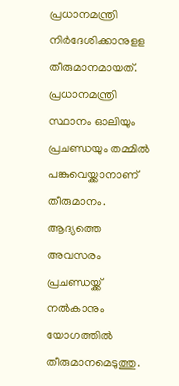പ്രധാനമന്ത്രി നിര്‍ദേശിക്കാനുളള തീരുമാനമായത്. പ്രധാനമന്ത്രി സ്ഥാനം ഓലിയും പ്രചണ്ഡയും തമ്മില്‍ പങ്കുവെയ്ക്കാനാണ് തീരുമാനം. ആദ്യത്തെ അവസരം പ്രചണ്ഡയ്ക്ക് നല്‍കാനും യോഗത്തില്‍ തീരുമാനമെടുത്തു.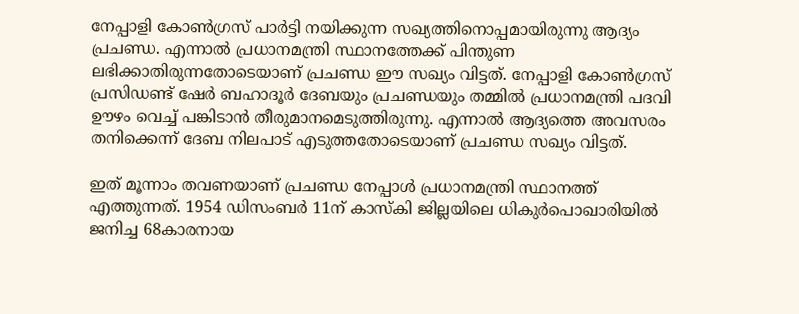നേപ്പാളി കോണ്‍ഗ്രസ് പാര്‍ട്ടി നയിക്കുന്ന സഖ്യത്തിനൊപ്പമായിരുന്നു ആദ്യം പ്രചണ്ഡ. എന്നാല്‍ പ്രധാനമന്ത്രി സ്ഥാനത്തേക്ക് പിന്തുണ ലഭിക്കാതിരുന്നതോടെയാണ് പ്രചണ്ഡ ഈ സഖ്യം വിട്ടത്. നേപ്പാളി കോണ്‍ഗ്രസ് പ്രസിഡണ്ട് ഷേര്‍ ബഹാദൂര്‍ ദേബയും പ്രചണ്ഡയും തമ്മില്‍ പ്രധാനമന്ത്രി പദവി ഊഴം വെച്ച് പങ്കിടാന്‍ തീരുമാനമെടുത്തിരുന്നു. എന്നാല്‍ ആദ്യത്തെ അവസരം തനിക്കെന്ന് ദേബ നിലപാട് എടുത്തതോടെയാണ് പ്രചണ്ഡ സഖ്യം വിട്ടത്.

ഇത് മൂന്നാം തവണയാണ് പ്രചണ്ഡ നേപ്പാള്‍ പ്രധാനമന്ത്രി സ്ഥാനത്ത് എത്തുന്നത്. 1954 ഡിസംബര്‍ 11ന് കാസ്‌കി ജില്ലയിലെ ധികുര്‍പൊഖാരിയില്‍ ജനിച്ച 68കാരനായ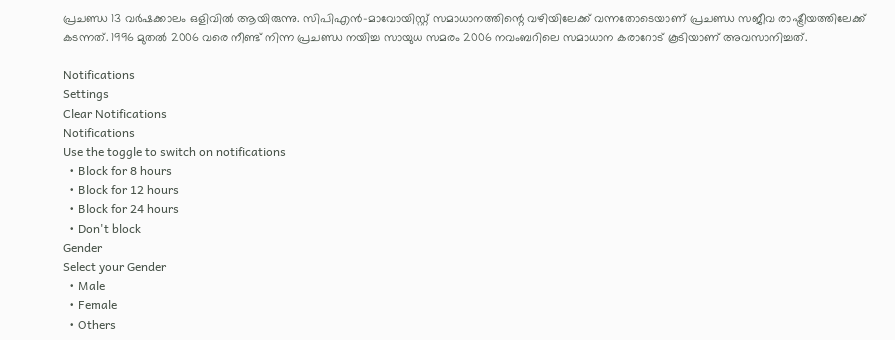പ്രചണ്ഡ 13 വര്‍ഷക്കാലം ഒളിവില്‍ ആയിരുന്നു. സിപിഎന്‍-മാവോയിസ്റ്റ് സമാധാനത്തിന്റെ വഴിയിലേക്ക് വന്നതോടെയാണ് പ്രചണ്ഡ സജീവ രാഷ്ട്രീയത്തിലേക്ക് കടന്നത്. 1996 മുതല്‍ 2006 വരെ നീണ്ട് നിന്ന പ്രചണ്ഡ നയിച്ച സായുധ സമരം 2006 നവംബറിലെ സമാധാന കരാറോട് കൂടിയാണ് അവസാനിച്ചത്.

Notifications
Settings
Clear Notifications
Notifications
Use the toggle to switch on notifications
  • Block for 8 hours
  • Block for 12 hours
  • Block for 24 hours
  • Don't block
Gender
Select your Gender
  • Male
  • Female
  • Others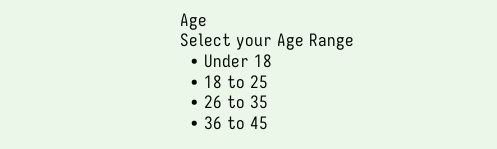Age
Select your Age Range
  • Under 18
  • 18 to 25
  • 26 to 35
  • 36 to 45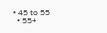• 45 to 55
  • 55+